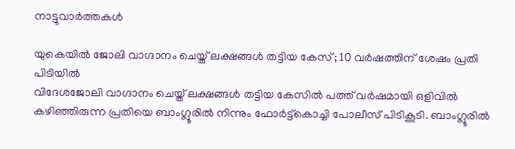നാട്ടുവാര്‍ത്തകള്‍

യുകെയില്‍ ജോലി വാഗ്ദാനം ചെയ്ത് ലക്ഷങ്ങള്‍ തട്ടിയ കേസ്; 10 വര്‍ഷത്തിന് ശേഷം പ്രതി പിടിയില്‍
വിദേശജോലി വാഗ്ദാനം ചെയ്ത് ലക്ഷങ്ങള്‍ തട്ടിയ കേസില്‍ പത്ത് വര്‍ഷമായി ഒളിവില്‍ കഴിഞ്ഞിരുന്ന പ്രതിയെ ബാംഗ്ലൂരില്‍ നിന്നും ഫോര്‍ട്ട്‌കൊച്ചി പോലീസ് പിടികൂടി. ബാംഗ്ലൂരില്‍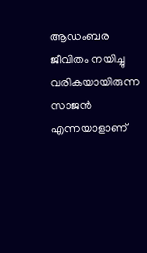ആഡംബര ജീവിതം നയിച്ചു വരികയായിരുന്ന സാജന്‍ എന്നയാളാണ്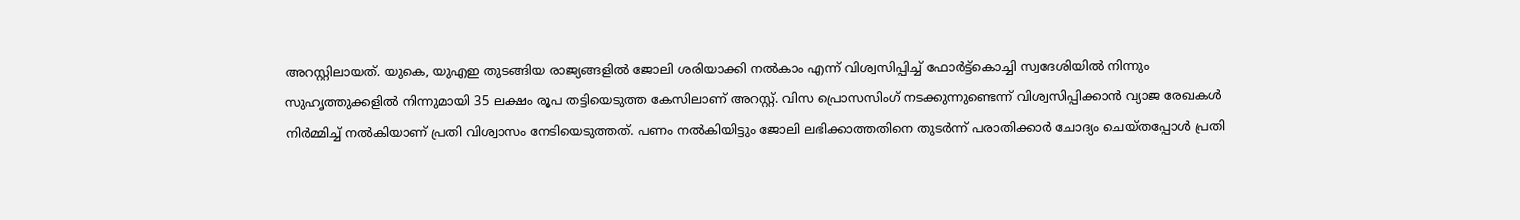അറസ്റ്റിലായത്. യുകെ, യുഎഇ തുടങ്ങിയ രാജ്യങ്ങളില്‍ ജോലി ശരിയാക്കി നല്‍കാം എന്ന് വിശ്വസിപ്പിച്ച് ഫോര്‍ട്ട്‌കൊച്ചി സ്വദേശിയില്‍ നിന്നും സുഹൃത്തുക്കളില്‍ നിന്നുമായി 35 ലക്ഷം രൂപ തട്ടിയെടുത്ത കേസിലാണ് അറസ്റ്റ്. വിസ പ്രൊസസിംഗ് നടക്കുന്നുണ്ടെന്ന് വിശ്വസിപ്പിക്കാന്‍ വ്യാജ രേഖകള്‍ നിര്‍മ്മിച്ച് നല്‍കിയാണ് പ്രതി വിശ്വാസം നേടിയെടുത്തത്. പണം നല്‍കിയിട്ടും ജോലി ലഭിക്കാത്തതിനെ തുടര്‍ന്ന് പരാതിക്കാര്‍ ചോദ്യം ചെയ്തപ്പോള്‍ പ്രതി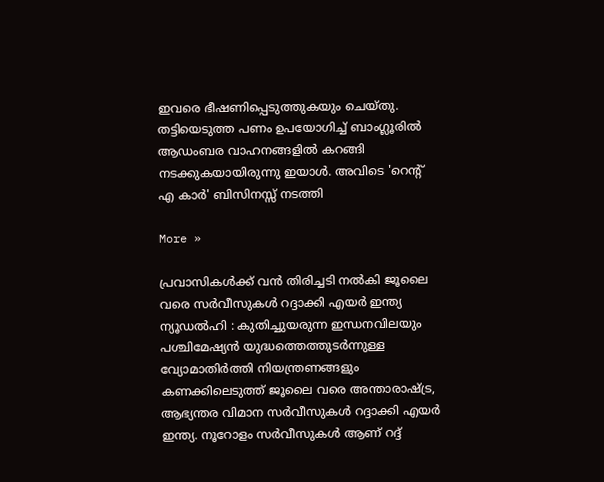ഇവരെ ഭീഷണിപ്പെടുത്തുകയും ചെയ്തു. തട്ടിയെടുത്ത പണം ഉപയോഗിച്ച് ബാംഗ്ലൂരില്‍ ആഡംബര വാഹനങ്ങളില്‍ കറങ്ങി നടക്കുകയായിരുന്നു ഇയാള്‍. അവിടെ 'റെന്റ് എ കാര്‍' ബിസിനസ്സ് നടത്തി

More »

പ്രവാസികള്‍ക്ക് വന്‍ തിരിച്ചടി നല്‍കി ജൂലൈ വരെ സര്‍വീസുകള്‍ റദ്ദാക്കി എയര്‍ ഇന്ത്യ
ന്യൂഡല്‍ഹി : കുതിച്ചുയരുന്ന ഇന്ധനവിലയും പശ്ചിമേഷ്യന്‍ യുദ്ധത്തെത്തുടര്‍ന്നുള്ള വ്യോമാതിര്‍ത്തി നിയന്ത്രണങ്ങളും കണക്കിലെടുത്ത് ജൂലൈ വരെ അന്താരാഷ്ട്ര, ആഭ്യന്തര വിമാന സര്‍വീസുകള്‍ റദ്ദാക്കി എയര്‍ ഇന്ത്യ. നൂറോളം സര്‍വീസുകള്‍ ആണ് റദ്ദ്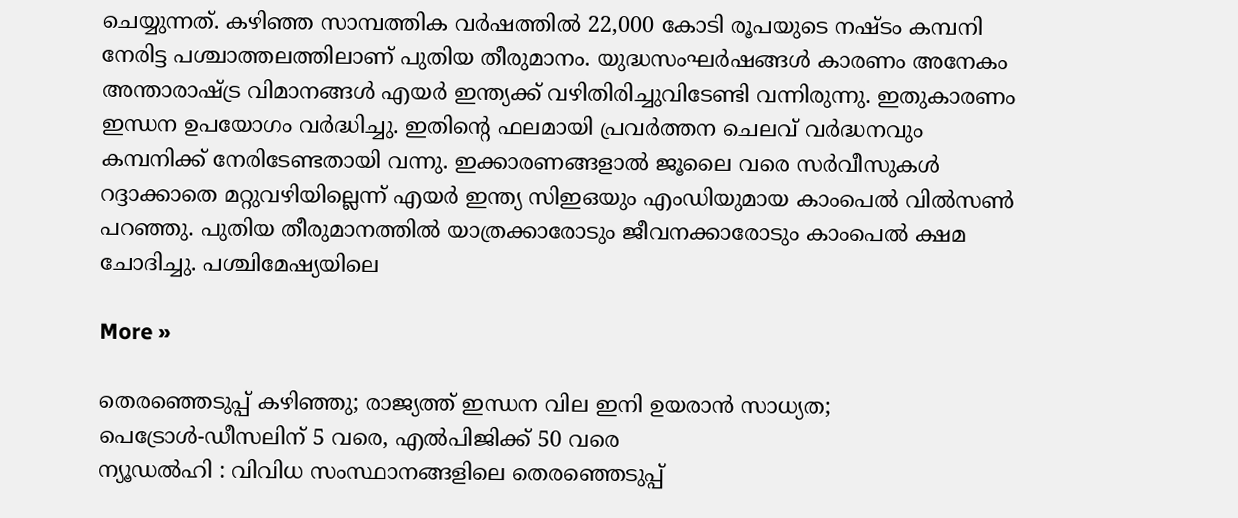ചെയ്യുന്നത്. കഴിഞ്ഞ സാമ്പത്തിക വര്‍ഷത്തില്‍ 22,000 കോടി രൂപയുടെ നഷ്ടം കമ്പനി നേരിട്ട പശ്ചാത്തലത്തിലാണ് പുതിയ തീരുമാനം. യുദ്ധസംഘര്‍ഷങ്ങള്‍ കാരണം അനേകം അന്താരാഷ്ട്ര വിമാനങ്ങള്‍ എയര്‍ ഇന്ത്യക്ക് വഴിതിരിച്ചുവിടേണ്ടി വന്നിരുന്നു. ഇതുകാരണം ഇന്ധന ഉപയോഗം വര്‍ദ്ധിച്ചു. ഇതിന്റെ ഫലമായി പ്രവര്‍ത്തന ചെലവ് വര്‍ദ്ധനവും കമ്പനിക്ക് നേരിടേണ്ടതായി വന്നു. ഇക്കാരണങ്ങളാല്‍ ജൂലൈ വരെ സര്‍വീസുകള്‍ റദ്ദാക്കാതെ മറ്റുവഴിയില്ലെന്ന് എയര്‍ ഇന്ത്യ സിഇഒയും എംഡിയുമായ കാംപെല്‍ വില്‍സണ്‍ പറഞ്ഞു. പുതിയ തീരുമാനത്തില്‍ യാത്രക്കാരോടും ജീവനക്കാരോടും കാംപെല്‍ ക്ഷമ ചോദിച്ചു. പശ്ചിമേഷ്യയിലെ

More »

തെരഞ്ഞെടുപ്പ് കഴിഞ്ഞു; രാജ്യത്ത് ഇന്ധന വില ഇനി ഉയരാന്‍ സാധ്യത; പെട്രോള്‍-ഡീസലിന് 5 വരെ, എല്‍പിജിക്ക് 50 വരെ
ന്യൂഡല്‍ഹി : വിവിധ സംസ്ഥാനങ്ങളിലെ തെരഞ്ഞെടുപ്പ്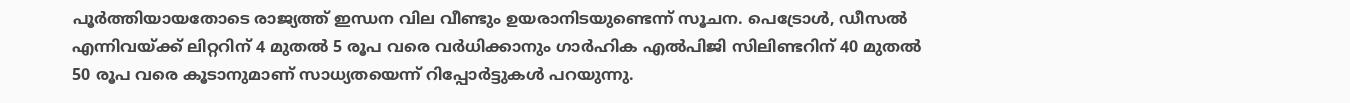പൂര്‍ത്തിയായതോടെ രാജ്യത്ത് ഇന്ധന വില വീണ്ടും ഉയരാനിടയുണ്ടെന്ന് സൂചന. പെട്രോള്‍, ഡീസല്‍ എന്നിവയ്ക്ക് ലിറ്ററിന് 4 മുതല്‍ 5 രൂപ വരെ വര്‍ധിക്കാനും ഗാര്‍ഹിക എല്‍പിജി സിലിണ്ടറിന് 40 മുതല്‍ 50 രൂപ വരെ കൂടാനുമാണ് സാധ്യതയെന്ന് റിപ്പോര്‍ട്ടുകള്‍ പറയുന്നു.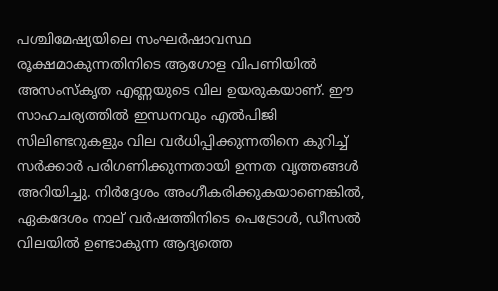പശ്ചിമേഷ്യയിലെ സംഘര്‍ഷാവസ്ഥ രൂക്ഷമാകുന്നതിനിടെ ആഗോള വിപണിയില്‍ അസംസ്‌കൃത എണ്ണയുടെ വില ഉയരുകയാണ്. ഈ സാഹചര്യത്തില്‍ ഇന്ധനവും എല്‍പിജി സിലിണ്ടറുകളും വില വര്‍ധിപ്പിക്കുന്നതിനെ കുറിച്ച് സര്‍ക്കാര്‍ പരിഗണിക്കുന്നതായി ഉന്നത വൃത്തങ്ങള്‍ അറിയിച്ചു. നിര്‍ദ്ദേശം അംഗീകരിക്കുകയാണെങ്കില്‍, ഏകദേശം നാല് വര്‍ഷത്തിനിടെ പെട്രോള്‍, ഡീസല്‍ വിലയില്‍ ഉണ്ടാകുന്ന ആദ്യത്തെ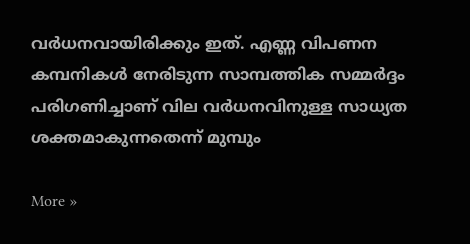വര്‍ധനവായിരിക്കും ഇത്. എണ്ണ വിപണന കമ്പനികള്‍ നേരിടുന്ന സാമ്പത്തിക സമ്മര്‍ദ്ദം പരിഗണിച്ചാണ് വില വര്‍ധനവിനുള്ള സാധ്യത ശക്തമാകുന്നതെന്ന് മുമ്പും

More »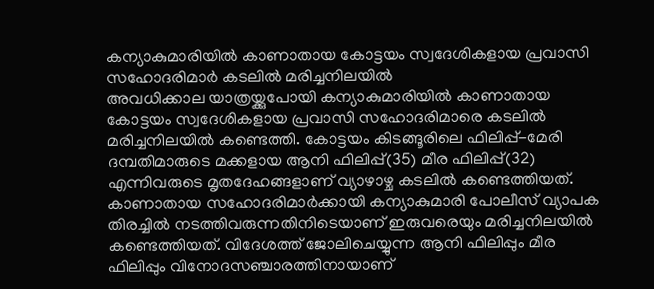കന്യാകുമാരിയില്‍ കാണാതായ കോട്ടയം സ്വദേശികളായ പ്രവാസി സഹോദരിമാര്‍ കടലില്‍ മരിച്ചനിലയില്‍
അവധിക്കാല യാത്രയ്ക്കുപോയി കന്യാകുമാരിയില്‍ കാണാതായ കോട്ടയം സ്വദേശികളായ പ്രവാസി സഹോദരിമാരെ കടലില്‍ മരിച്ചനിലയില്‍ കണ്ടെത്തി. കോട്ടയം കിടങ്ങൂരിലെ ഫിലിപ്പ്-മേരി ദമ്പതിമാരുടെ മക്കളായ ആനി ഫിലിപ്പ്(35) മീര ഫിലിപ്പ്(32) എന്നിവരുടെ മൃതദേഹങ്ങളാണ് വ്യാഴാഴ്ച കടലില്‍ കണ്ടെത്തിയത്. കാണാതായ സഹോദരിമാര്‍ക്കായി കന്യാകുമാരി പോലീസ് വ്യാപക തിരച്ചില്‍ നടത്തിവരുന്നതിനിടെയാണ് ഇരുവരെയും മരിച്ചനിലയില്‍ കണ്ടെത്തിയത്. വിദേശത്ത് ജോലിചെയ്യുന്ന ആനി ഫിലിപ്പും മീര ഫിലിപ്പും വിനോദസഞ്ചാരത്തിനായാണ്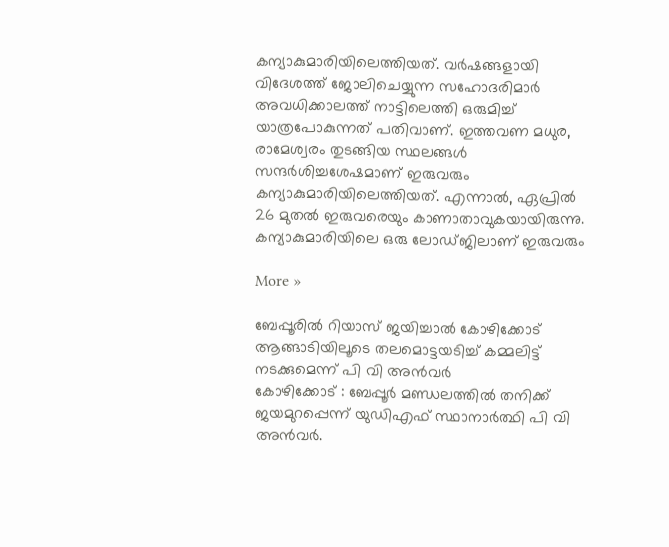കന്യാകുമാരിയിലെത്തിയത്. വര്‍ഷങ്ങളായി വിദേശത്ത് ജോലിചെയ്യുന്ന സഹോദരിമാര്‍ അവധിക്കാലത്ത് നാട്ടിലെത്തി ഒരുമിച്ച് യാത്രപോകുന്നത് പതിവാണ്. ഇത്തവണ മധുര, രാമേശ്വരം തുടങ്ങിയ സ്ഥലങ്ങള്‍ സന്ദര്‍ശിച്ചശേഷമാണ് ഇരുവരും കന്യാകുമാരിയിലെത്തിയത്. എന്നാല്‍, ഏപ്രില്‍ 26 മുതല്‍ ഇരുവരെയും കാണാതാവുകയായിരുന്നു. കന്യാകുമാരിയിലെ ഒരു ലോഡ്ജിലാണ് ഇരുവരും

More »

ബേപ്പൂരില്‍ റിയാസ് ജയിച്ചാല്‍ കോഴിക്കോട് ആങ്ങാടിയിലൂടെ തലമൊട്ടയടിച്ച് കമ്മലിട്ട് നടക്കുമെന്ന് പി വി അന്‍വര്‍
കോഴിക്കോട് : ബേപ്പൂര്‍ മണ്ഡലത്തില്‍ തനിക്ക് ജയമുറപ്പെന്ന് യുഡിഎഫ് സ്ഥാനാര്‍ത്ഥി പി വി അന്‍വര്‍.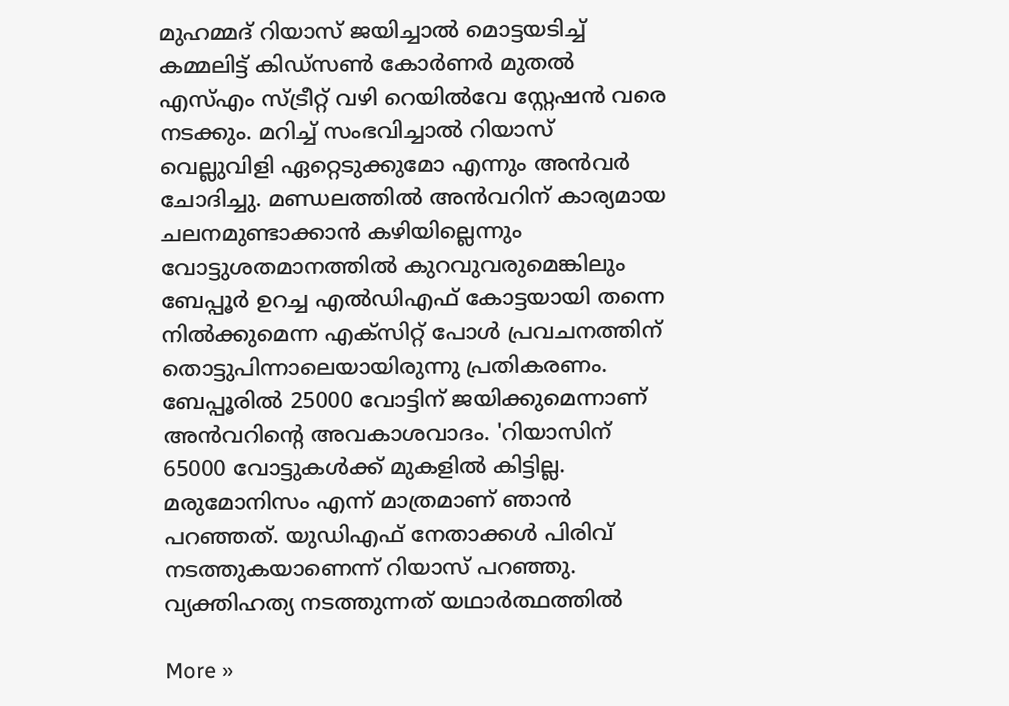മുഹമ്മദ് റിയാസ് ജയിച്ചാല്‍ മൊട്ടയടിച്ച് കമ്മലിട്ട് കിഡ്സണ്‍ കോര്‍ണര്‍ മുതല്‍ എസ്എം സ്ട്രീറ്റ് വഴി റെയില്‍വേ സ്റ്റേഷന്‍ വരെ നടക്കും. മറിച്ച് സംഭവിച്ചാല്‍ റിയാസ് വെല്ലുവിളി ഏറ്റെടുക്കുമോ എന്നും അന്‍വര്‍ ചോദിച്ചു. മണ്ഡലത്തില്‍ അന്‍വറിന് കാര്യമായ ചലനമുണ്ടാക്കാന്‍ കഴിയില്ലെന്നും വോട്ടുശതമാനത്തില്‍ കുറവുവരുമെങ്കിലും ബേപ്പൂര്‍ ഉറച്ച എല്‍ഡിഎഫ് കോട്ടയായി തന്നെ നില്‍ക്കുമെന്ന എക്സിറ്റ് പോള്‍ പ്രവചനത്തിന് തൊട്ടുപിന്നാലെയായിരുന്നു പ്രതികരണം. ബേപ്പൂരില്‍ 25000 വോട്ടിന് ജയിക്കുമെന്നാണ് അന്‍വറിന്റെ അവകാശവാദം. 'റിയാസിന് 65000 വോട്ടുകള്‍ക്ക് മുകളില്‍ കിട്ടില്ല. മരുമോനിസം എന്ന് മാത്രമാണ് ഞാന്‍ പറഞ്ഞത്. യുഡിഎഫ് നേതാക്കള്‍ പിരിവ് നടത്തുകയാണെന്ന് റിയാസ് പറഞ്ഞു. വ്യക്തിഹത്യ നടത്തുന്നത് യഥാര്‍ത്ഥത്തില്‍

More »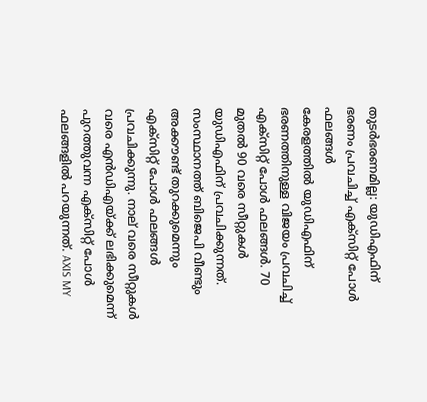തുടര്‍ഭരണമില്ല: യുഡിഎഫിന് ഭരണം പ്രവചിച്ച് എക്സിറ്റ് പോള്‍ ഫലങ്ങള്‍
കേരളത്തില്‍ യുഡിഎഫിന് ഭരണത്തിനുള്ള വിജയം പ്രവചിച്ച് എക്സിറ്റ് പോള്‍ ഫലങ്ങള്‍. 70 മുതല്‍ 90 വരെ സീറ്റുകള്‍ യുഡിഎഫിന് പ്രവചിക്കുന്നത്. സംസ്ഥാനത്ത് ബിജെപി വീണ്ടും അക്കൗണ്ട് തുറക്കുമെന്നും എക്സിറ്റ് പോള്‍ ഫലങ്ങള്‍ പ്രവചിക്കുന്നു. നാല് വരെ സീറ്റുകള്‍ വരെ എന്‍ഡിഎയ്ക്ക് ലഭിക്കുമെന്ന് പുറത്തുവന്ന എക്സിറ്റ് പോള്‍ ഫലങ്ങളില്‍ പറയുന്നത്. AXIS MY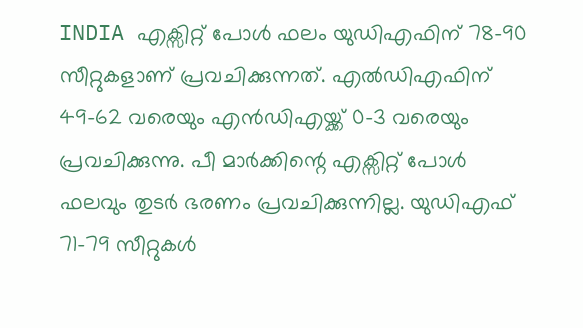INDIA എക്സിറ്റ് പോള്‍ ഫലം യുഡിഎഫിന് 78-90 സീറ്റുകളാണ് പ്രവചിക്കുന്നത്. എല്‍ഡിഎഫിന് 49-62 വരെയും എന്‍ഡിഎയ്ക്ക് 0-3 വരെയും പ്രവചിക്കുന്നു. പീ മാര്‍ക്കിന്റെ എക്സിറ്റ് പോള്‍ ഫലവും തുടര്‍ ഭരണം പ്രവചിക്കുന്നില്ല. യുഡിഎഫ് 71-79 സീറ്റുകള്‍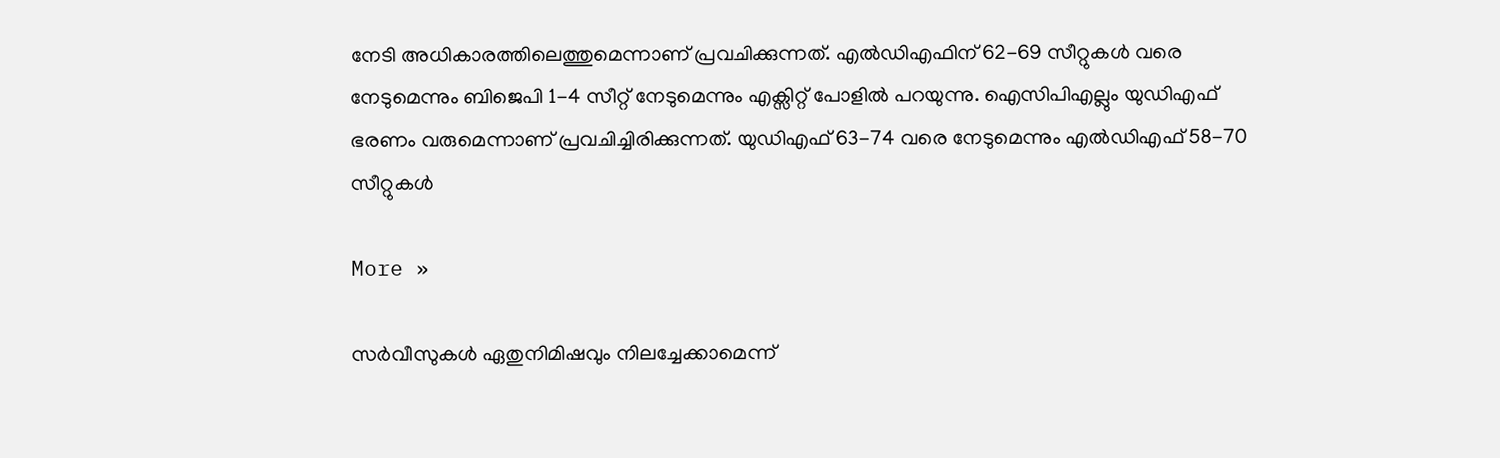നേടി അധികാരത്തിലെത്തുമെന്നാണ് പ്രവചിക്കുന്നത്. എല്‍ഡിഎഫിന് 62-69 സീറ്റുകള്‍ വരെ നേടുമെന്നും ബിജെപി 1-4 സീറ്റ് നേടുമെന്നും എക്സിറ്റ് പോളില്‍ പറയുന്നു. ഐസിപിഎല്ലും യുഡിഎഫ് ഭരണം വരുമെന്നാണ് പ്രവചിച്ചിരിക്കുന്നത്. യുഡിഎഫ് 63-74 വരെ നേടുമെന്നും എല്‍ഡിഎഫ് 58-70 സീറ്റുകള്‍

More »

സര്‍വീസുകള്‍ ഏതുനിമിഷവും നിലച്ചേക്കാമെന്ന്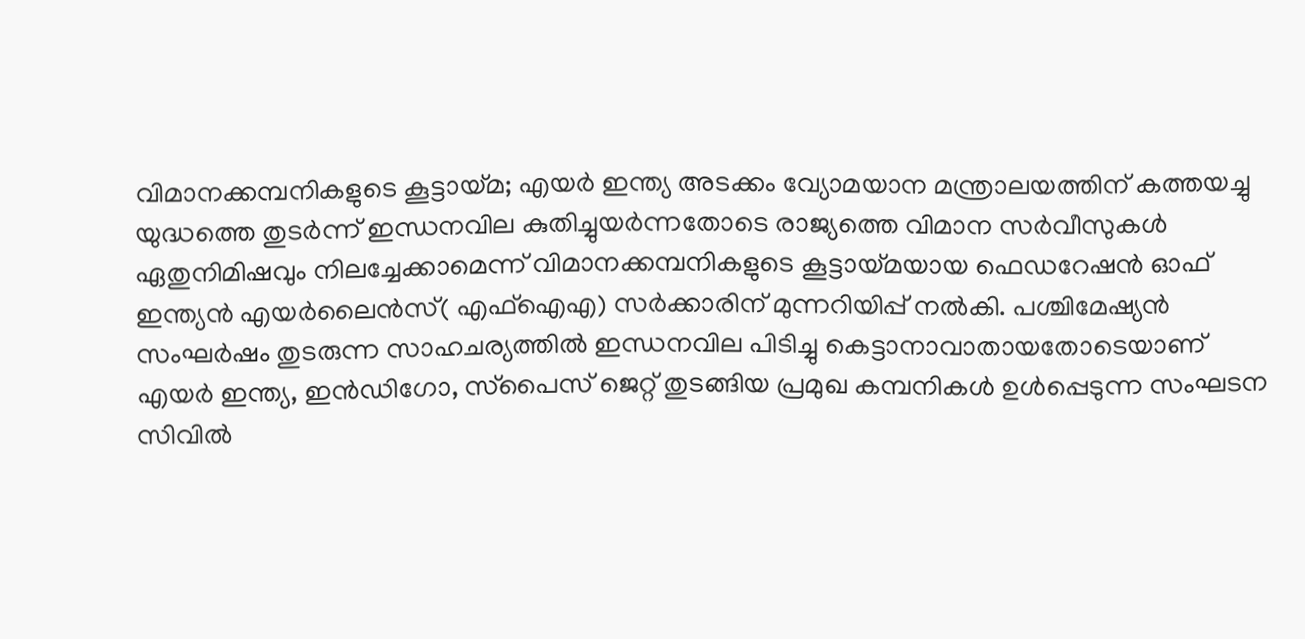വിമാനക്കമ്പനികളുടെ കൂട്ടായ്മ; എയര്‍ ഇന്ത്യ അടക്കം വ്യോമയാന മന്ത്രാലയത്തിന് കത്തയച്ചു
യുദ്ധത്തെ തുടര്‍ന്ന് ഇന്ധനവില കുതിച്ചുയര്‍ന്നതോടെ രാജ്യത്തെ വിമാന സര്‍വീസുകള്‍ ഏതുനിമിഷവും നിലച്ചേക്കാമെന്ന് വിമാനക്കമ്പനികളുടെ കൂട്ടായ്മയായ ഫെഡറേഷന്‍ ഓഫ് ഇന്ത്യന്‍ എയര്‍ലൈന്‍സ്( എഫ്ഐഎ) സര്‍ക്കാരിന് മുന്നറിയിപ്പ് നല്‍കി. പശ്ചിമേഷ്യന്‍ സംഘര്‍ഷം തുടരുന്ന സാഹചര്യത്തില്‍ ഇന്ധനവില പിടിച്ചു കെട്ടാനാവാതായതോടെയാണ് എയര്‍ ഇന്ത്യ, ഇന്‍ഡിഗോ, സ്‌പൈസ് ജെറ്റ് തുടങ്ങിയ പ്രമുഖ കമ്പനികള്‍ ഉള്‍പ്പെടുന്ന സംഘടന സിവില്‍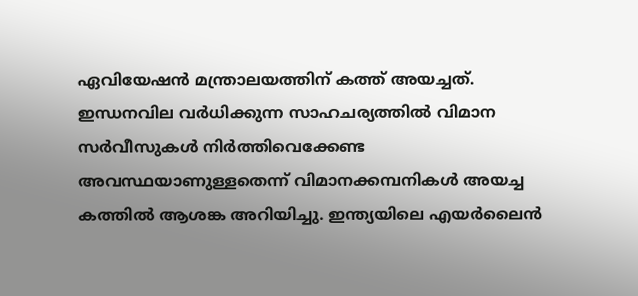ഏവിയേഷന്‍ മന്ത്രാലയത്തിന് കത്ത് അയച്ചത്. ഇന്ധനവില വര്‍ധിക്കുന്ന സാഹചര്യത്തില്‍ വിമാന സര്‍വീസുകള്‍ നിര്‍ത്തിവെക്കേണ്ട അവസ്ഥയാണുള്ളതെന്ന് വിമാനക്കമ്പനികള്‍ അയച്ച കത്തില്‍ ആശങ്ക അറിയിച്ചു. ഇന്ത്യയിലെ എയര്‍ലൈന്‍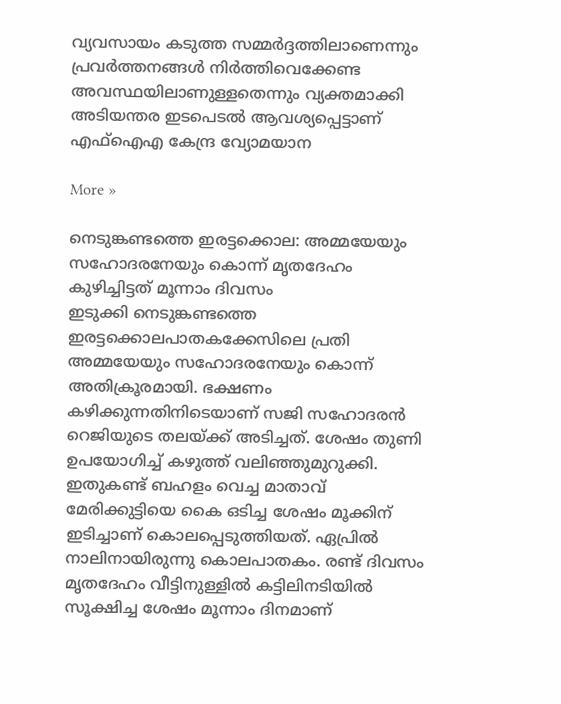വ്യവസായം കടുത്ത സമ്മര്‍ദ്ദത്തിലാണെന്നും പ്രവര്‍ത്തനങ്ങള്‍ നിര്‍ത്തിവെക്കേണ്ട അവസ്ഥയിലാണുള്ളതെന്നും വ്യക്തമാക്കി അടിയന്തര ഇടപെടല്‍ ആവശ്യപ്പെട്ടാണ് എഫ്ഐഎ കേന്ദ്ര വ്യോമയാന

More »

നെടുങ്കണ്ടത്തെ ഇരട്ടക്കൊല: അമ്മയേയും സഹോദരനേയും കൊന്ന് മൃതദേഹം കുഴിച്ചിട്ടത് മൂന്നാം ദിവസം
ഇടുക്കി നെടുങ്കണ്ടത്തെ ഇരട്ടക്കൊലപാതകക്കേസിലെ പ്രതി അമ്മയേയും സഹോദരനേയും കൊന്ന് അതിക്രൂരമായി. ഭക്ഷണം കഴിക്കുന്നതിനിടെയാണ് സജി സഹോദരന്‍ റെജിയുടെ തലയ്ക്ക് അടിച്ചത്. ശേഷം തുണി ഉപയോഗിച്ച് കഴുത്ത് വലിഞ്ഞുമുറുക്കി. ഇതുകണ്ട് ബഹളം വെച്ച മാതാവ് മേരിക്കുട്ടിയെ കൈ ഒടിച്ച ശേഷം മൂക്കിന് ഇടിച്ചാണ് കൊലപ്പെടുത്തിയത്. ഏപ്രില്‍ നാലിനായിരുന്നു കൊലപാതകം. രണ്ട് ദിവസം മൃതദേഹം വീട്ടിനുള്ളില്‍ കട്ടിലിനടിയില്‍ സൂക്ഷിച്ച ശേഷം മൂന്നാം ദിനമാണ്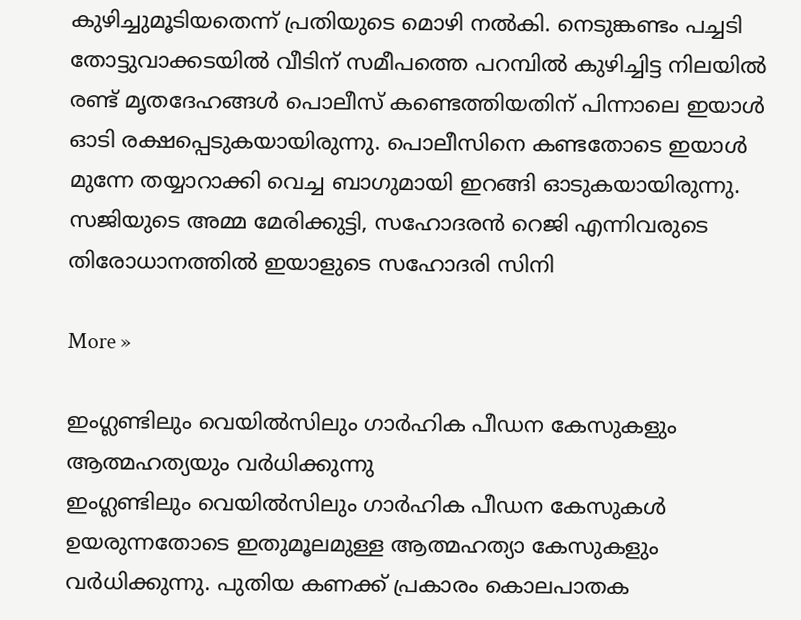കുഴിച്ചുമൂടിയതെന്ന് പ്രതിയുടെ മൊഴി നല്‍കി. നെടുങ്കണ്ടം പച്ചടി തോട്ടുവാക്കടയില്‍ വീടിന് സമീപത്തെ പറമ്പില്‍ കുഴിച്ചിട്ട നിലയില്‍ രണ്ട് മൃതദേഹങ്ങള്‍ പൊലീസ് കണ്ടെത്തിയതിന് പിന്നാലെ ഇയാള്‍ ഓടി രക്ഷപ്പെടുകയായിരുന്നു. പൊലീസിനെ കണ്ടതോടെ ഇയാള്‍ മുന്നേ തയ്യാറാക്കി വെച്ച ബാഗുമായി ഇറങ്ങി ഓടുകയായിരുന്നു. സജിയുടെ അമ്മ മേരിക്കുട്ടി, സഹോദരന്‍ റെജി എന്നിവരുടെ തിരോധാനത്തില്‍ ഇയാളുടെ സഹോദരി സിനി

More »

ഇംഗ്ലണ്ടിലും വെയില്‍സിലും ഗാര്‍ഹിക പീഡന കേസുകളും ആത്മഹത്യയും വര്‍ധിക്കുന്നു
ഇംഗ്ലണ്ടിലും വെയില്‍സിലും ഗാര്‍ഹിക പീഡന കേസുകള്‍ ഉയരുന്നതോടെ ഇതുമൂലമുള്ള ആത്മഹത്യാ കേസുകളും വര്‍ധിക്കുന്നു. പുതിയ കണക്ക് പ്രകാരം കൊലപാതക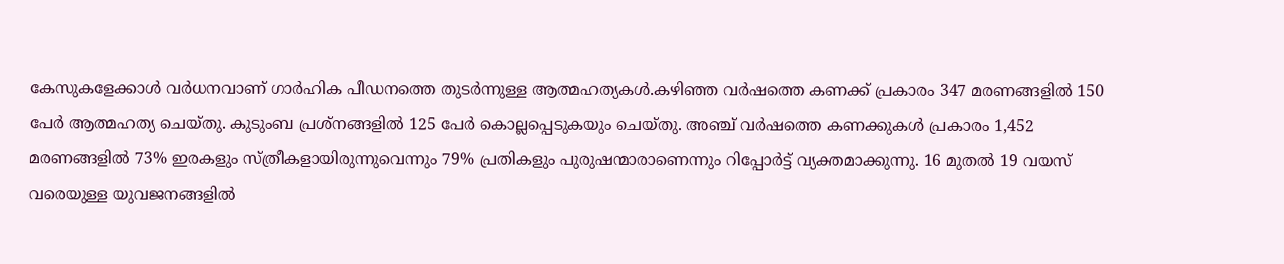കേസുകളേക്കാള്‍ വര്‍ധനവാണ് ഗാര്‍ഹിക പീഡനത്തെ തുടര്‍ന്നുള്ള ആത്മഹത്യകള്‍.കഴിഞ്ഞ വര്‍ഷത്തെ കണക്ക് പ്രകാരം 347 മരണങ്ങളില്‍ 150 പേര്‍ ആത്മഹത്യ ചെയ്തു. കുടുംബ പ്രശ്‌നങ്ങളില്‍ 125 പേര്‍ കൊല്ലപ്പെടുകയും ചെയ്തു. അഞ്ച് വര്‍ഷത്തെ കണക്കുകള്‍ പ്രകാരം 1,452 മരണങ്ങളില്‍ 73% ഇരകളും സ്ത്രീകളായിരുന്നുവെന്നും 79% പ്രതികളും പുരുഷന്മാരാണെന്നും റിപ്പോര്‍ട്ട് വ്യക്തമാക്കുന്നു. 16 മുതല്‍ 19 വയസ് വരെയുള്ള യുവജനങ്ങളില്‍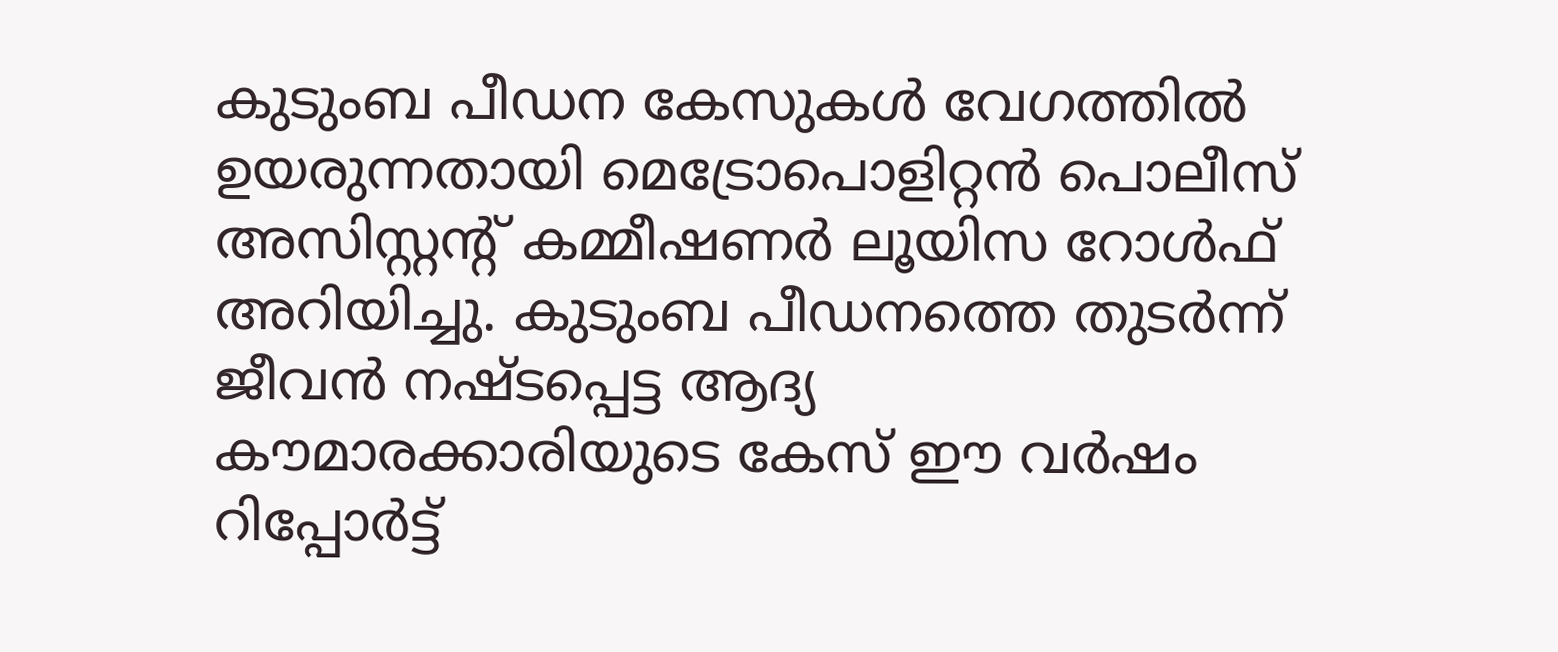കുടുംബ പീഡന കേസുകള്‍ വേഗത്തില്‍ ഉയരുന്നതായി മെട്രോപൊളിറ്റന്‍ പൊലീസ് അസിസ്റ്റന്റ് കമ്മീഷണര്‍ ലൂയിസ റോള്‍ഫ് അറിയിച്ചു. കുടുംബ പീഡനത്തെ തുടര്‍ന്ന് ജീവന്‍ നഷ്ടപ്പെട്ട ആദ്യ കൗമാരക്കാരിയുടെ കേസ് ഈ വര്‍ഷം റിപ്പോര്‍ട്ട്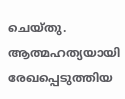ചെയ്തു. ആത്മഹത്യയായി രേഖപ്പെടുത്തിയ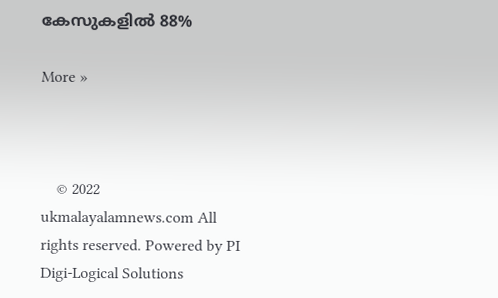കേസുകളില്‍ 88%

More »



    © 2022 ukmalayalamnews.com All rights reserved. Powered by PI Digi-Logical Solutions